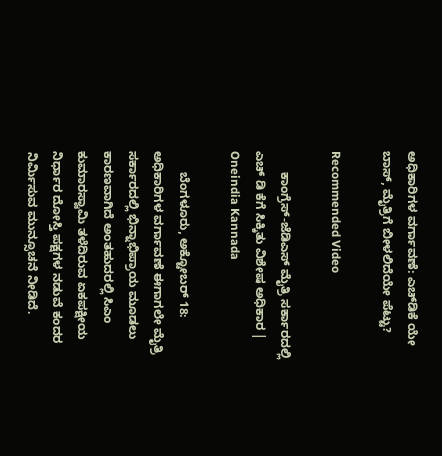ಅಧಿಕಾರಿಗಳ ವರ್ಗಾವಣೆ: ಎಚ್‌ಡಿಕೆ ಯೇ ಬಾಸ್, ಮೈತ್ರಿಗೆ ಬೀಳಲಿದೆಯೇ ಪೆಟ್ಟು?

Recommended Video

      ಕಾಂಗ್ರೆಸ್-ಜೆಡಿಎಸ್ ಮೈತ್ರಿ ಸರ್ಕಾರದಲ್ಲಿ ಎಚ್ ಡಿ ಕೆಗೆ ಸಿಕ್ಕಿತು ವಿಶೇಷ ಅಧಿಕಾರ | Oneindia Kannada

      ಬೆಂಗಳೂರು, ಅಕ್ಟೋಬರ್ 18: ಅಧಿಕಾರಿಗಳ ವರ್ಗಾವಣೆ ಈಗಾಗಲೇ ಮೈತ್ರಿ ಸರ್ಕಾರದಲ್ಲಿ ಭಿನ್ನಾಭಿಪ್ರಾಯ ಮೂಡಲು ಕಾರಣವಾಗಿದೆ ಅಂತಹುದರಲ್ಲಿ ಸಿಎಂ ಕುಮಾರಸ್ವಾಮಿ ತಳೆದಿರುವ ಏಕಪಕ್ಷೀಯ ನಿರ್ಧಾರ ದೋಸ್ತಿ ಪಕ್ಷಗಳ ನಡುವೆ ಕಂದರ ನಿರ್ಮಿಸುವ ಮುನ್ಸೂಚನೆ ನೀಡಿದೆ.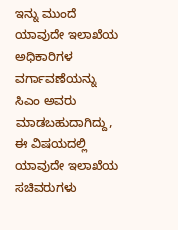ಇನ್ನು ಮುಂದೆ ಯಾವುದೇ ಇಲಾಖೆಯ ಅಧಿಕಾರಿಗಳ ವರ್ಗಾವಣೆಯನ್ನು ಸಿಎಂ ಅವರು ಮಾಡಬಹುದಾಗಿದ್ದು, ಈ ವಿಷಯದಲ್ಲಿ ಯಾವುದೇ ಇಲಾಖೆಯ ಸಚಿವರುಗಳು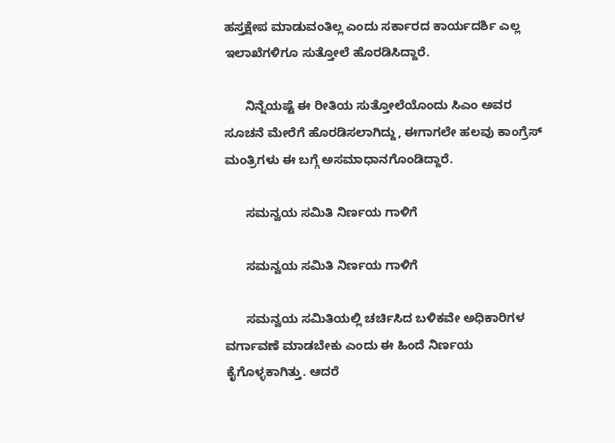ಹಸ್ತಕ್ಷೇಪ ಮಾಡುವಂತಿಲ್ಲ ಎಂದು ಸರ್ಕಾರದ ಕಾರ್ಯದರ್ಶಿ ಎಲ್ಲ ಇಲಾಖೆಗಳಿಗೂ ಸುತ್ತೋಲೆ ಹೊರಡಿಸಿದ್ದಾರೆ.

      ನಿನ್ನೆಯಷ್ಟೆ ಈ ರೀತಿಯ ಸುತ್ತೋಲೆಯೊಂದು ಸಿಎಂ ಅವರ ಸೂಚನೆ ಮೇರೆಗೆ ಹೊರಡಿಸಲಾಗಿದ್ದು, ಈಗಾಗಲೇ ಹಲವು ಕಾಂಗ್ರೆಸ್‌ ಮಂತ್ರಿಗಳು ಈ ಬಗ್ಗೆ ಅಸಮಾಧಾನಗೊಂಡಿದ್ದಾರೆ.

      ಸಮನ್ವಯ ಸಮಿತಿ ನಿರ್ಣಯ ಗಾಳಿಗೆ

      ಸಮನ್ವಯ ಸಮಿತಿ ನಿರ್ಣಯ ಗಾಳಿಗೆ

      ಸಮನ್ವಯ ಸಮಿತಿಯಲ್ಲಿ ಚರ್ಚಿಸಿದ ಬಳಿಕವೇ ಅಧಿಕಾರಿಗಳ ವರ್ಗಾವಣೆ ಮಾಡಬೇಕು ಎಂದು ಈ ಹಿಂದೆ ನಿರ್ಣಯ ಕೈಗೊಳ್ಳಕಾಗಿತ್ತು. ಆದರೆ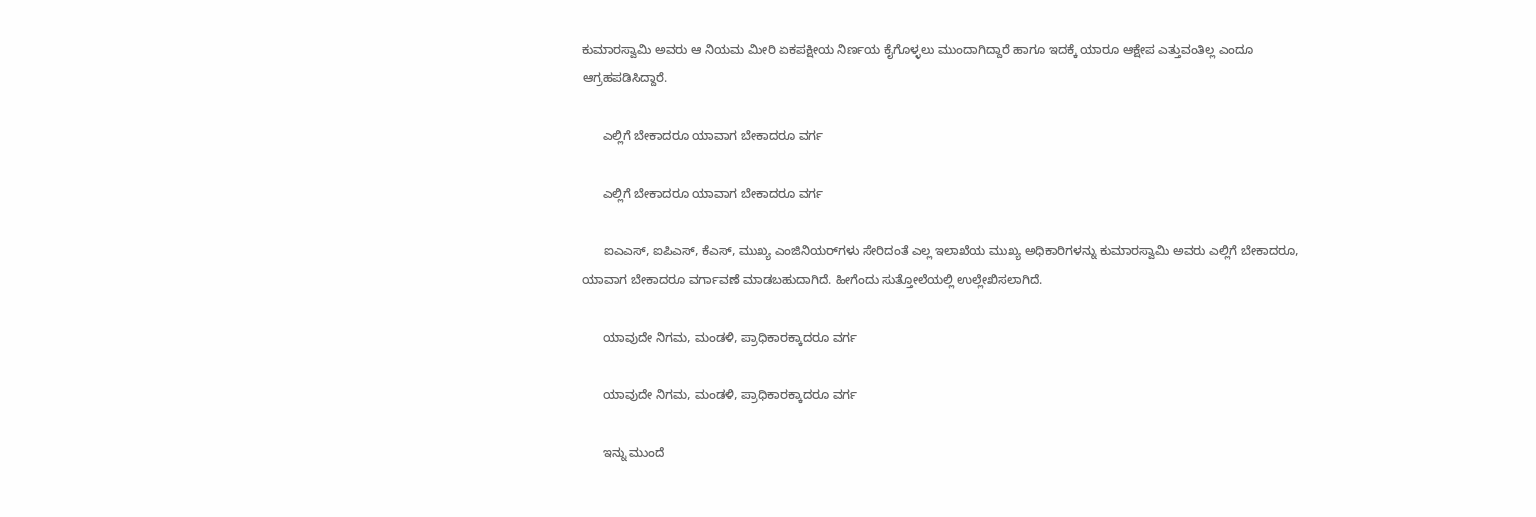ಕುಮಾರಸ್ವಾಮಿ ಅವರು ಆ ನಿಯಮ ಮೀರಿ ಏಕಪಕ್ಷೀಯ ನಿರ್ಣಯ ಕೈಗೊಳ್ಳಲು ಮುಂದಾಗಿದ್ದಾರೆ ಹಾಗೂ ಇದಕ್ಕೆ ಯಾರೂ ಆಕ್ಷೇಪ ಎತ್ತುವಂತಿಲ್ಲ ಎಂದೂ ಆಗ್ರಹಪಡಿಸಿದ್ದಾರೆ.

      ಎಲ್ಲಿಗೆ ಬೇಕಾದರೂ ಯಾವಾಗ ಬೇಕಾದರೂ ವರ್ಗ

      ಎಲ್ಲಿಗೆ ಬೇಕಾದರೂ ಯಾವಾಗ ಬೇಕಾದರೂ ವರ್ಗ

      ಐಎಎಸ್‌, ಐಪಿಎಸ್, ಕೆಎಸ್‌, ಮುಖ್ಯ ಎಂಜಿನಿಯರ್‌ಗಳು ಸೇರಿದಂತೆ ಎಲ್ಲ ಇಲಾಖೆಯ ಮುಖ್ಯ ಅಧಿಕಾರಿಗಳನ್ನು ಕುಮಾರಸ್ವಾಮಿ ಅವರು ಎಲ್ಲಿಗೆ ಬೇಕಾದರೂ, ಯಾವಾಗ ಬೇಕಾದರೂ ವರ್ಗಾವಣೆ ಮಾಡಬಹುದಾಗಿದೆ. ಹೀಗೆಂದು ಸುತ್ತೋಲೆಯಲ್ಲಿ ಉಲ್ಲೇಖಿಸಲಾಗಿದೆ.

      ಯಾವುದೇ ನಿಗಮ, ಮಂಡಳಿ, ಪ್ರಾಧಿಕಾರಕ್ಕಾದರೂ ವರ್ಗ

      ಯಾವುದೇ ನಿಗಮ, ಮಂಡಳಿ, ಪ್ರಾಧಿಕಾರಕ್ಕಾದರೂ ವರ್ಗ

      ಇನ್ನು ಮುಂದೆ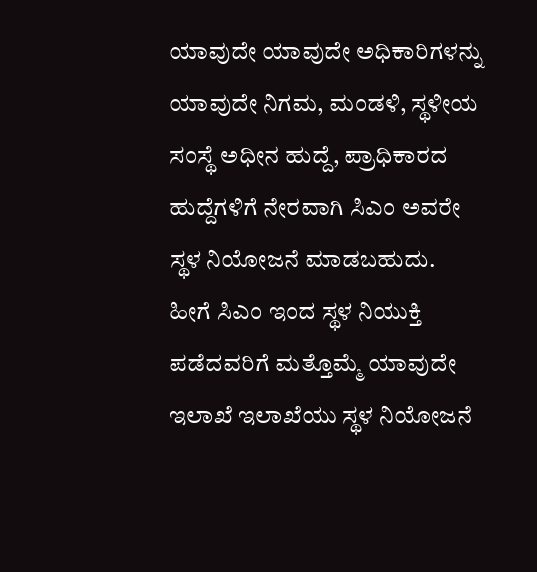ಯಾವುದೇ ಯಾವುದೇ ಅಧಿಕಾರಿಗಳನ್ನು ಯಾವುದೇ ನಿಗಮ, ಮಂಡಳಿ, ಸ್ಥಳೀಯ ಸಂಸ್ಥೆ ಅಧೀನ ಹುದ್ದೆ, ಪ್ರಾಧಿಕಾರದ ಹುದ್ದೆಗಳಿಗೆ ನೇರವಾಗಿ ಸಿಎಂ ಅವರೇ ಸ್ಥಳ ನಿಯೋಜನೆ ಮಾಡಬಹುದು. ಹೀಗೆ ಸಿಎಂ ಇಂದ ಸ್ಥಳ ನಿಯುಕ್ತಿ ಪಡೆದವರಿಗೆ ಮತ್ತೊಮ್ಮೆ ಯಾವುದೇ ಇಲಾಖೆ ಇಲಾಖೆಯು ಸ್ಥಳ ನಿಯೋಜನೆ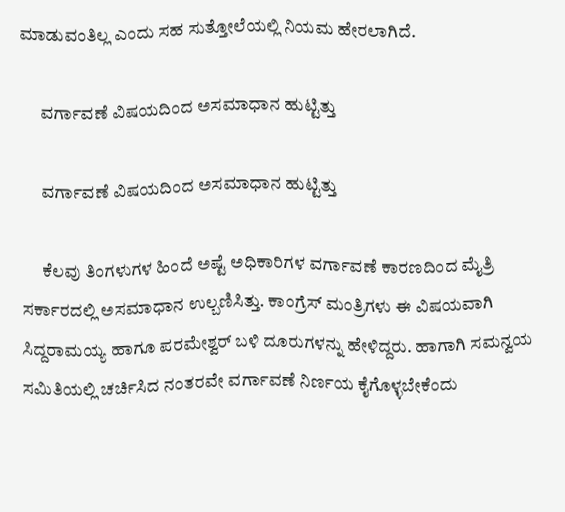ಮಾಡುವಂತಿಲ್ಲ ಎಂದು ಸಹ ಸುತ್ತೋಲೆಯಲ್ಲಿ ನಿಯಮ ಹೇರಲಾಗಿದೆ.

      ವರ್ಗಾವಣೆ ವಿಷಯದಿಂದ ಅಸಮಾಧಾನ ಹುಟ್ಟಿತ್ತು

      ವರ್ಗಾವಣೆ ವಿಷಯದಿಂದ ಅಸಮಾಧಾನ ಹುಟ್ಟಿತ್ತು

      ಕೆಲವು ತಿಂಗಳುಗಳ ಹಿಂದೆ ಅಷ್ಟೆ ಅಧಿಕಾರಿಗಳ ವರ್ಗಾವಣೆ ಕಾರಣದಿಂದ ಮೈತ್ರಿ ಸರ್ಕಾರದಲ್ಲಿ ಅಸಮಾಧಾನ ಉಲ್ಬಣಿಸಿತ್ತು. ಕಾಂಗ್ರೆಸ್‌ ಮಂತ್ರಿಗಳು ಈ ವಿಷಯವಾಗಿ ಸಿದ್ದರಾಮಯ್ಯ ಹಾಗೂ ಪರಮೇಶ್ವರ್‌ ಬಳಿ ದೂರುಗಳನ್ನು ಹೇಳಿದ್ದರು. ಹಾಗಾಗಿ ಸಮನ್ವಯ ಸಮಿತಿಯಲ್ಲಿ ಚರ್ಚಿಸಿದ ನಂತರವೇ ವರ್ಗಾವಣೆ ನಿರ್ಣಯ ಕೈಗೊಳ್ಳಬೇಕೆಂದು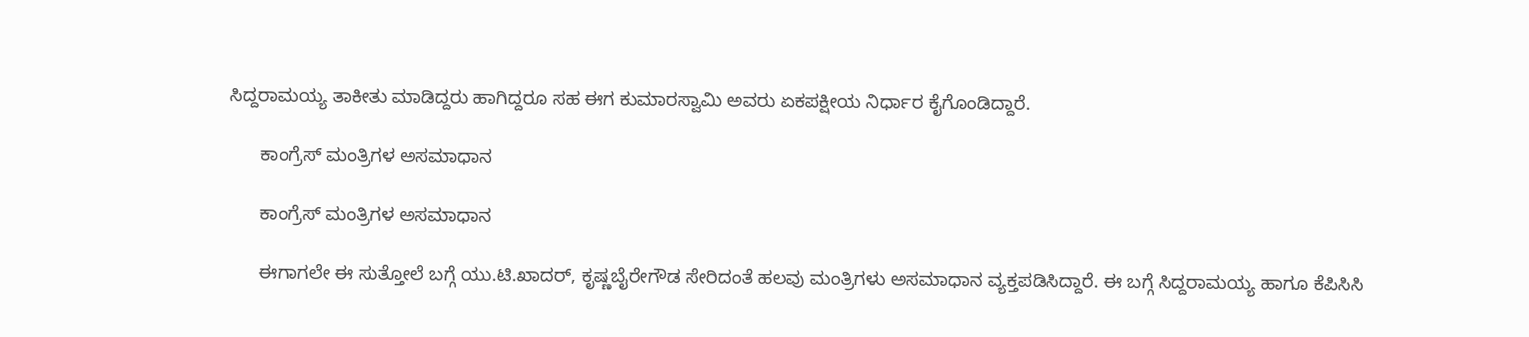ಸಿದ್ದರಾಮಯ್ಯ ತಾಕೀತು ಮಾಡಿದ್ದರು ಹಾಗಿದ್ದರೂ ಸಹ ಈಗ ಕುಮಾರಸ್ವಾಮಿ ಅವರು ಏಕಪಕ್ಷೀಯ ನಿರ್ಧಾರ ಕೈಗೊಂಡಿದ್ದಾರೆ.

      ಕಾಂಗ್ರೆಸ್‌ ಮಂತ್ರಿಗಳ ಅಸಮಾಧಾನ

      ಕಾಂಗ್ರೆಸ್‌ ಮಂತ್ರಿಗಳ ಅಸಮಾಧಾನ

      ಈಗಾಗಲೇ ಈ ಸುತ್ತೋಲೆ ಬಗ್ಗೆ ಯು.ಟಿ.ಖಾದರ್, ಕೃಷ್ಣಬೈರೇಗೌಡ ಸೇರಿದಂತೆ ಹಲವು ಮಂತ್ರಿಗಳು ಅಸಮಾಧಾನ ವ್ಯಕ್ತಪಡಿಸಿದ್ದಾರೆ. ಈ ಬಗ್ಗೆ ಸಿದ್ದರಾಮಯ್ಯ ಹಾಗೂ ಕೆಪಿಸಿಸಿ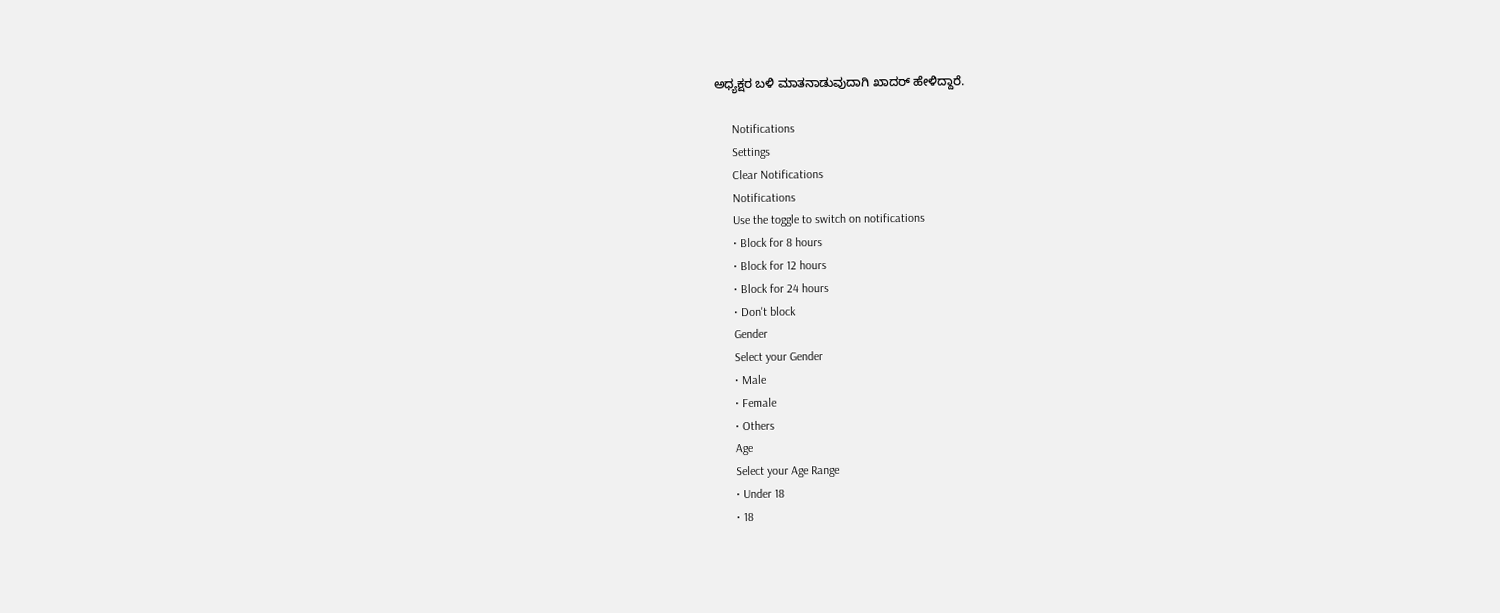ಅಧ್ಯಕ್ಷರ ಬಳಿ ಮಾತನಾಡುವುದಾಗಿ ಖಾದರ್‌ ಹೇಳಿದ್ದಾರೆ.

      Notifications
      Settings
      Clear Notifications
      Notifications
      Use the toggle to switch on notifications
      • Block for 8 hours
      • Block for 12 hours
      • Block for 24 hours
      • Don't block
      Gender
      Select your Gender
      • Male
      • Female
      • Others
      Age
      Select your Age Range
      • Under 18
      • 18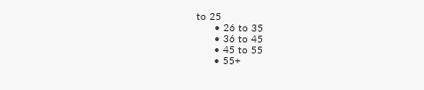to 25
      • 26 to 35
      • 36 to 45
      • 45 to 55
      • 55+